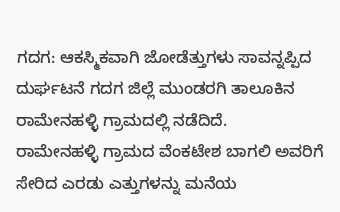ಗದಗ: ಆಕಸ್ಮಿಕವಾಗಿ ಜೋಡೆತ್ತುಗಳು ಸಾವನ್ನಪ್ಪಿದ ದುರ್ಘಟನೆ ಗದಗ ಜಿಲ್ಲೆ ಮುಂಡರಗಿ ತಾಲೂಕಿನ ರಾಮೇನಹಳ್ಳಿ ಗ್ರಾಮದಲ್ಲಿ ನಡೆದಿದೆ.
ರಾಮೇನಹಳ್ಳಿ ಗ್ರಾಮದ ವೆಂಕಟೇಶ ಬಾಗಲಿ ಅವರಿಗೆ ಸೇರಿದ ಎರಡು ಎತ್ತುಗಳನ್ನು ಮನೆಯ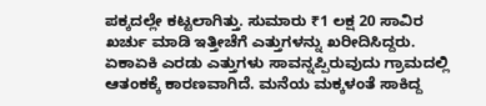ಪಕ್ಕದಲ್ಲೇ ಕಟ್ಟಲಾಗಿತ್ತು. ಸುಮಾರು ₹1 ಲಕ್ಷ 20 ಸಾವಿರ ಖರ್ಚು ಮಾಡಿ ಇತ್ತೀಚೆಗೆ ಎತ್ತುಗಳನ್ನು ಖರೀದಿಸಿದ್ದರು.
ಏಕಾಏಕಿ ಎರಡು ಎತ್ತುಗಳು ಸಾವನ್ನಪ್ಪಿರುವುದು ಗ್ರಾಮದಲ್ಲಿ ಆತಂಕಕ್ಕೆ ಕಾರಣವಾಗಿದೆ. ಮನೆಯ ಮಕ್ಕಳಂತೆ ಸಾಕಿದ್ದ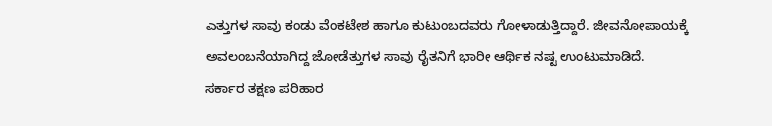ಎತ್ತುಗಳ ಸಾವು ಕಂಡು ವೆಂಕಟೇಶ ಹಾಗೂ ಕುಟುಂಬದವರು ಗೋಳಾಡುತ್ತಿದ್ದಾರೆ. ಜೀವನೋಪಾಯಕ್ಕೆ ಅವಲಂಬನೆಯಾಗಿದ್ದ ಜೋಡೆತ್ತುಗಳ ಸಾವು ರೈತನಿಗೆ ಭಾರೀ ಆರ್ಥಿಕ ನಷ್ಟ ಉಂಟುಮಾಡಿದೆ.
ಸರ್ಕಾರ ತಕ್ಷಣ ಪರಿಹಾರ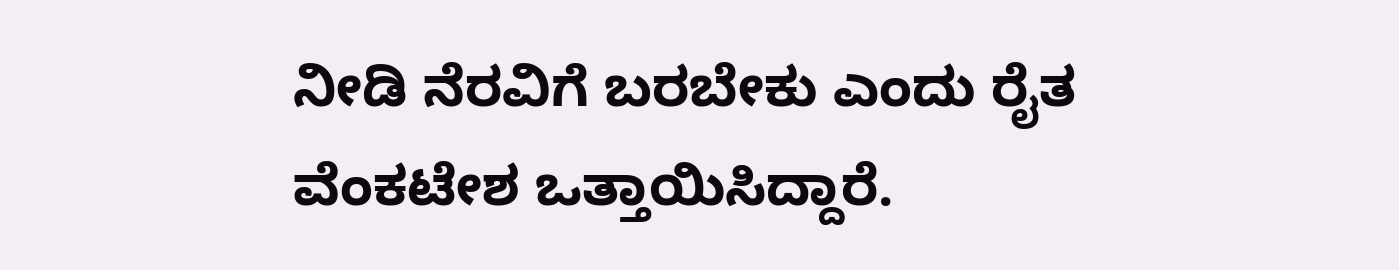ನೀಡಿ ನೆರವಿಗೆ ಬರಬೇಕು ಎಂದು ರೈತ ವೆಂಕಟೇಶ ಒತ್ತಾಯಿಸಿದ್ದಾರೆ.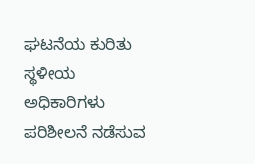ಘಟನೆಯ ಕುರಿತು ಸ್ಥಳೀಯ ಅಧಿಕಾರಿಗಳು ಪರಿಶೀಲನೆ ನಡೆಸುವ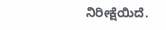ನಿರೀಕ್ಷೆಯಿದೆ.